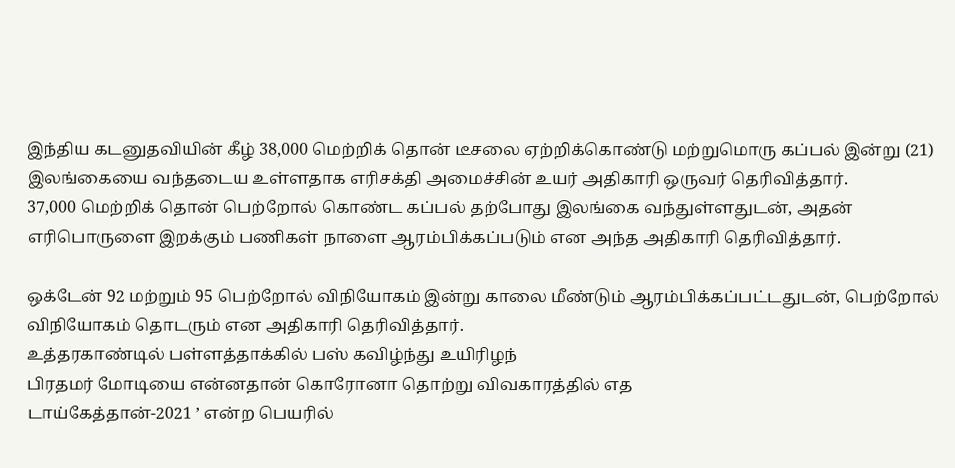இந்திய கடனுதவியின் கீழ் 38,000 மெற்றிக் தொன் டீசலை ஏற்றிக்கொண்டு மற்றுமொரு கப்பல் இன்று (21) இலங்கையை வந்தடைய உள்ளதாக எரிசக்தி அமைச்சின் உயர் அதிகாரி ஒருவர் தெரிவித்தார்.
37,000 மெற்றிக் தொன் பெற்றோல் கொண்ட கப்பல் தற்போது இலங்கை வந்துள்ளதுடன், அதன் எரிபொருளை இறக்கும் பணிகள் நாளை ஆரம்பிக்கப்படும் என அந்த அதிகாரி தெரிவித்தார்.

ஒக்டேன் 92 மற்றும் 95 பெற்றோல் விநியோகம் இன்று காலை மீண்டும் ஆரம்பிக்கப்பட்டதுடன், பெற்றோல் விநியோகம் தொடரும் என அதிகாரி தெரிவித்தார்.
உத்தரகாண்டில் பள்ளத்தாக்கில் பஸ் கவிழ்ந்து உயிரிழந்
பிரதமர் மோடியை என்னதான் கொரோனா தொற்று விவகாரத்தில் எத
டாய்கேத்தான்-2021 ’ என்ற பெயரில்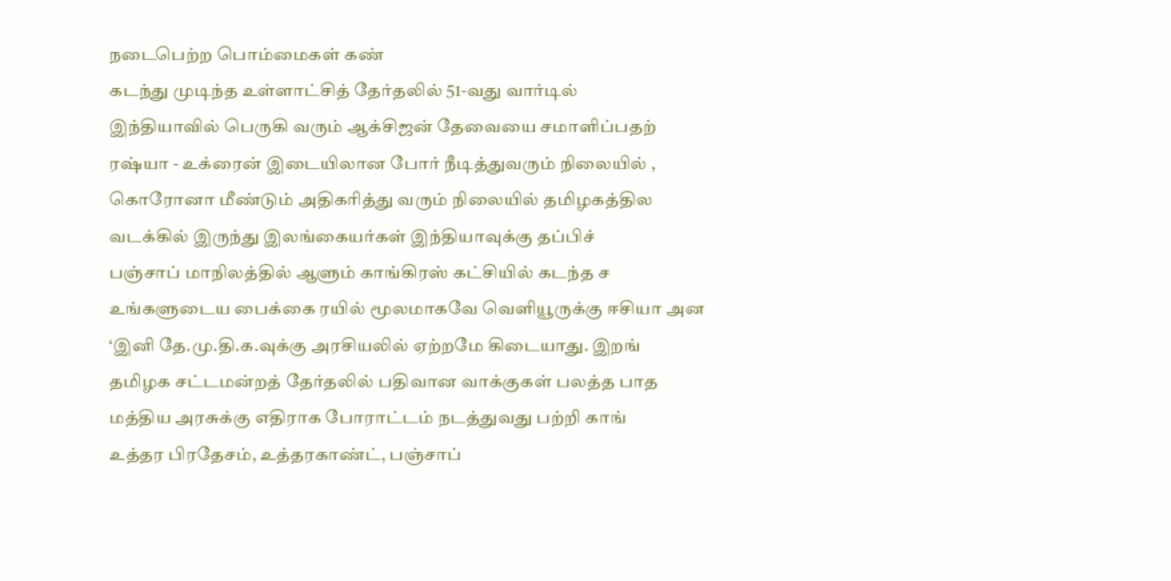நடைபெற்ற பொம்மைகள் கண்
கடந்து முடிந்த உள்ளாட்சித் தேர்தலில் 51-வது வார்டில்
இந்தியாவில் பெருகி வரும் ஆக்சிஜன் தேவையை சமாளிப்பதற்
ரஷ்யா - உக்ரைன் இடையிலான போர் நீடித்துவரும் நிலையில் ,
கொரோனா மீண்டும் அதிகரித்து வரும் நிலையில் தமிழகத்தில
வடக்கில் இருந்து இலங்கையர்கள் இந்தியாவுக்கு தப்பிச்
பஞ்சாப் மாநிலத்தில் ஆளும் காங்கிரஸ் கட்சியில் கடந்த ச
உங்களுடைய பைக்கை ரயில் மூலமாகவே வெளியூருக்கு ஈசியா அன
‘இனி தே.மு.தி.க.வுக்கு அரசியலில் ஏற்றமே கிடையாது. இறங்
தமிழக சட்டமன்றத் தேர்தலில் பதிவான வாக்குகள் பலத்த பாத
மத்திய அரசுக்கு எதிராக போராட்டம் நடத்துவது பற்றி காங்
உத்தர பிரதேசம், உத்தரகாண்ட், பஞ்சாப்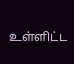உள்ளிட்ட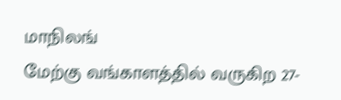மாநிலங்
மேற்கு வங்காளத்தில் வருகிற 27-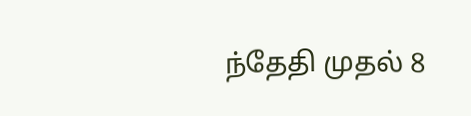ந்தேதி முதல் 8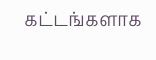கட்டங்களாக